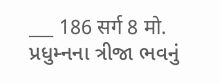___ 186 सर्ग 8 मो. પ્રધુમ્નના ત્રીજા ભવનું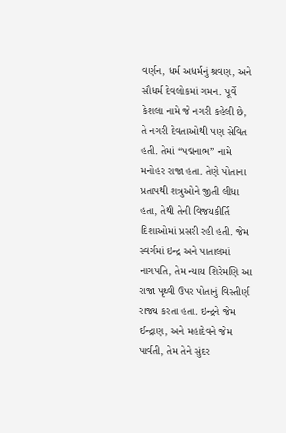વર્ણન, ધર્મ અધર્મનું શ્રવણ, અને સૌધર્મ દેવલોકમાં ગમન. પૂર્વે કેશલા નામે જે નગરી કહેલી છે, તે નગરી દેવતાઓથી પણ સેવિત હતી. તેમાં “પદ્મનાભ” નામે મનોહર રાજા હતા. તેણે પોતાના પ્રતાપથી શત્રુઓને જીતી લીધા હતા, તેથી તેની વિજયકીર્તિ દિશાઓમાં પ્રસરી રહી હતી. જેમ સ્વર્ગમાં ઇન્દ્ર અને પાતાલમાં નાગપતિ, તેમ ન્યાય શિરેમણિ આ રાજા પૃથ્વી ઉપર પોતાનું વિસ્તીર્ણ રાજ્ય કરતા હતા. ઇન્દ્રને જેમ ઈન્દ્રાણ, અને મહાદેવને જેમ પાર્વતી, તેમ તેને સુંદર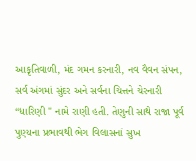આકૃતિવાળી, મંદ ગમન કરનારી, નવ વૈવન સંપન, સર્વ અંગમાં સુંદર અને સર્વના ચિત્તને ચેરનારી “ધારિણી " નામે રાણી હતી. તેણુની સાથે રાજા પૂર્વ પુણ્યના પ્રભાવથી ભેગ વિલાસનાં સુખ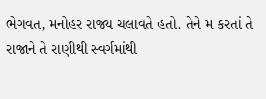ભેગવત, મનોહર રાજ્ય ચલાવતે હતો. તેને મ કરતાં તે રાજાને તે રાણીથી સ્વર્ગમાંથી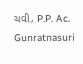ચવી, P.P. Ac. Gunratnasuri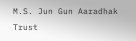M.S. Jun Gun Aaradhak Trust